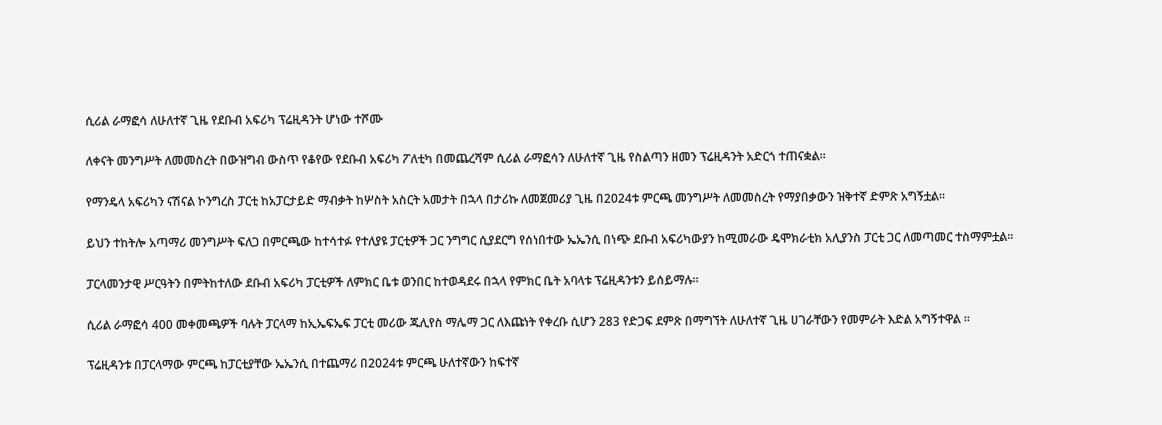ሲሪል ራማፎሳ ለሁለተኛ ጊዜ የደቡብ አፍሪካ ፕሬዚዳንት ሆነው ተሾሙ

ለቀናት መንግሥት ለመመስረት በውዝግብ ውስጥ የቆየው የደቡብ አፍሪካ ፖለቲካ በመጨረሻም ሲሪል ራማፎሳን ለሁለተኛ ጊዜ የስልጣን ዘመን ፕሬዚዳንት አድርጎ ተጠናቋል።

የማንዴላ አፍሪካን ናሽናል ኮንግረስ ፓርቲ ከአፓርታይድ ማብቃት ከሦስት አስርት አመታት በኋላ በታሪኩ ለመጀመሪያ ጊዜ በ2024ቱ ምርጫ መንግሥት ለመመስረት የማያበቃውን ዝቅተኛ ድምጽ አግኝቷል።

ይህን ተከትሎ አጣማሪ መንግሥት ፍለጋ በምርጫው ከተሳተፉ የተለያዩ ፓርቲዎች ጋር ንግግር ሲያደርግ የሰነበተው ኤኤንሲ በነጭ ደቡብ አፍሪካውያን ከሚመራው ዴሞክራቲክ አሊያንስ ፓርቲ ጋር ለመጣመር ተስማምቷል።

ፓርላመንታዊ ሥርዓትን በምትከተለው ደቡብ አፍሪካ ፓርቲዎች ለምክር ቤቱ ወንበር ከተወዳደሩ በኋላ የምክር ቤት አባላቱ ፕሬዚዳንቱን ይሰይማሉ።

ሲሪል ራማፎሳ 400 መቀመጫዎች ባሉት ፓርላማ ከኢኤፍኤፍ ፓርቲ መሪው ጁሊየስ ማሌማ ጋር ለእጩነት የቀረቡ ሲሆን 283 የድጋፍ ደምጽ በማግኘት ለሁለተኛ ጊዜ ሀገራቸውን የመምራት እድል አግኝተዋል ።

ፕሬዚዳንቱ በፓርላማው ምርጫ ከፓርቲያቸው ኤኤንሲ በተጨማሪ በ2024ቱ ምርጫ ሁለተኛውን ከፍተኛ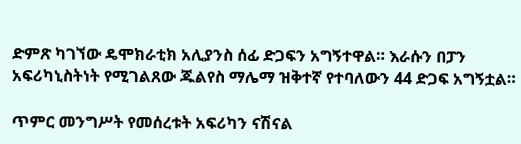ድምጽ ካገኘው ዴሞክራቲክ አሊያንስ ሰፊ ድጋፍን አግኝተዋል። እራሱን በፓን አፍሪካኒስትነት የሚገልጸው ጁልየስ ማሌማ ዝቅተኛ የተባለውን 44 ድጋፍ አግኝቷል።

ጥምር መንግሥት የመሰረቱት አፍሪካን ናሽናል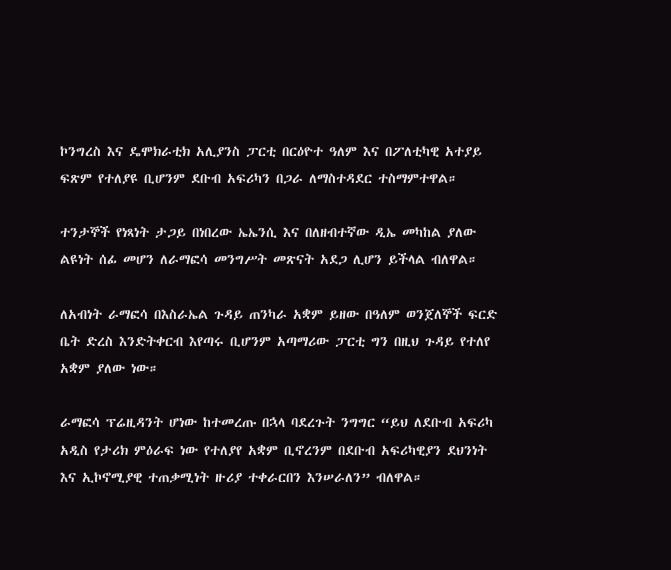ኮንግረስ እና ዴሞክራቲክ አሊያንስ ፓርቲ በርዕዮተ ዓለም እና በፖለቲካዊ አተያይ ፍጽም የተለያዩ ቢሆንም ደቡብ አፍሪካን በጋራ ለማስተዳደር ተስማምተዋል።

ተንታኞች የነጻነት ታጋይ በነበረው ኤኤንሲ እና በለዘብተኛው ዲኤ መካከል ያለው ልዩነት ሰፊ መሆን ለራማፎሳ መንግሥት መጽናት አደጋ ሊሆን ይችላል ብለዋል።

ለአብነት ራማፎሳ በእስራኤል ጉዳይ ጠንካራ አቋም ይዘው በዓለም ወንጀለኞች ፍርድ ቤት ድረስ እንድትቀርብ እየጣሩ ቢሆንም አጣማሪው ፓርቲ ግን በዚህ ጉዳይ የተለየ አቋም ያለው ነው።

ራማፎሳ ፕሬዚዳንት ሆነው ከተመረጡ በኋላ ባደረጉት ንግግር “ይህ ለደቡብ አፍሪካ አዲስ የታሪክ ምዕራፍ ነው የተለያየ አቋም ቢኖረንም በደቡብ አፍሪካዊያን ደህንነት እና ኢኮኖሚያዊ ተጠቃሚነት ዙሪያ ተቀራርበን እንሠራለን” ብለዋል።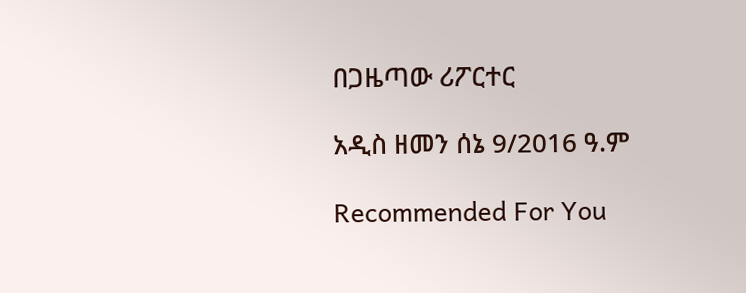በጋዜጣው ሪፖርተር

አዲስ ዘመን ሰኔ 9/2016 ዓ.ም

Recommended For You